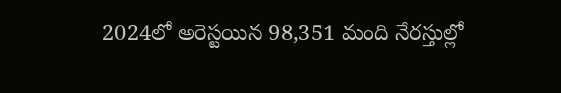2024లో అరెస్టయిన 98,351 మంది నేరస్తుల్లో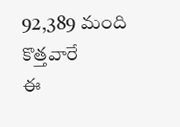92,389 మంది కొత్తవారే
ఈ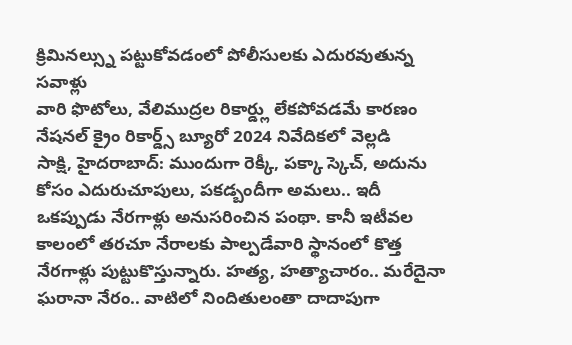క్రిమినల్స్ను పట్టుకోవడంలో పోలీసులకు ఎదురవుతున్న సవాళ్లు
వారి ఫొటోలు, వేలిముద్రల రికార్డ్లు లేకపోవడమే కారణం
నేషనల్ క్రైం రికార్డ్స్ బ్యూరో 2024 నివేదికలో వెల్లడి
సాక్షి, హైదరాబాద్: ముందుగా రెక్కీ, పక్కా స్కెచ్, అదును కోసం ఎదురుచూపులు, పకడ్బందీగా అమలు.. ఇదీ ఒకప్పుడు నేరగాళ్లు అనుసరించిన పంథా. కానీ ఇటీవల కాలంలో తరచూ నేరాలకు పాల్పడేవారి స్థానంలో కొత్త నేరగాళ్లు పుట్టుకొస్తున్నారు. హత్య, హత్యాచారం.. మరేదైనా ఘరానా నేరం.. వాటిలో నిందితులంతా దాదాపుగా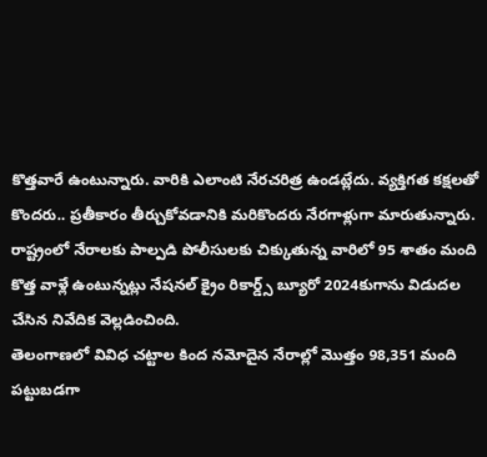కొత్తవారే ఉంటున్నారు. వారికి ఎలాంటి నేరచరిత్ర ఉండట్లేదు. వ్యక్తిగత కక్షలతో కొందరు.. ప్రతీకారం తీర్చుకోవడానికి మరికొందరు నేరగాళ్లుగా మారుతున్నారు. రాష్ట్రంలో నేరాలకు పాల్పడి పోలీసులకు చిక్కుతున్న వారిలో 95 శాతం మంది కొత్త వాళ్లే ఉంటున్నట్లు నేషనల్ క్రైం రికార్డ్స్ బ్యూరో 2024కుగాను విడుదల చేసిన నివేదిక వెల్లడించింది.
తెలంగాణలో వివిధ చట్టాల కింద నమోదైన నేరాల్లో మొత్తం 98,351 మంది పట్టుబడగా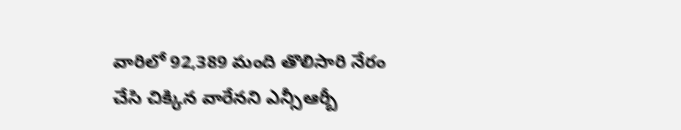వారిలో 92,389 మంది తొలిసారి నేరం చేసి చిక్కిన వారేనని ఎన్సీఆర్బీ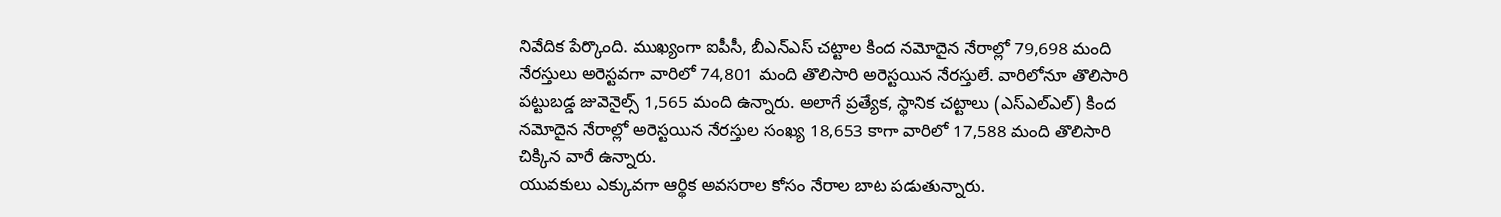నివేదిక పేర్కొంది. ముఖ్యంగా ఐపీసీ, బీఎన్ఎస్ చట్టాల కింద నమోదైన నేరాల్లో 79,698 మంది నేరస్తులు అరెస్టవగా వారిలో 74,801 మంది తొలిసారి అరెస్టయిన నేరస్తులే. వారిలోనూ తొలిసారి పట్టుబడ్డ జువెనైల్స్ 1,565 మంది ఉన్నారు. అలాగే ప్రత్యేక, స్థానిక చట్టాలు (ఎస్ఎల్ఎల్) కింద నమోదైన నేరాల్లో అరెస్టయిన నేరస్తుల సంఖ్య 18,653 కాగా వారిలో 17,588 మంది తొలిసారి చిక్కిన వారే ఉన్నారు.
యువకులు ఎక్కువగా ఆర్థిక అవసరాల కోసం నేరాల బాట పడుతున్నారు.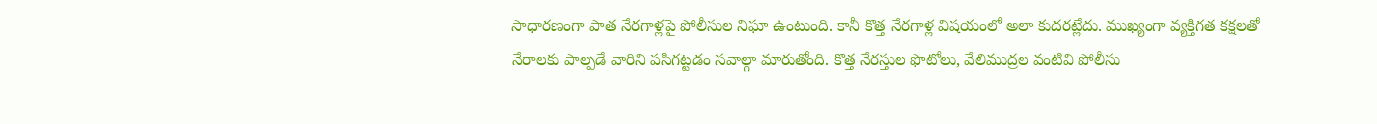సాధారణంగా పాత నేరగాళ్లపై పోలీసుల నిఘా ఉంటుంది. కానీ కొత్త నేరగాళ్ల విషయంలో అలా కుదరట్లేదు. ముఖ్యంగా వ్యక్తిగత కక్షలతో నేరాలకు పాల్పడే వారిని పసిగట్టడం సవాల్గా మారుతోంది. కొత్త నేరస్తుల ఫొటోలు, వేలిముద్రల వంటివి పోలీసు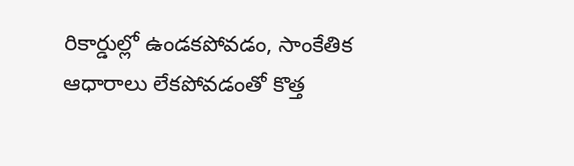రికార్డుల్లో ఉండకపోవడం, సాంకేతిక ఆధారాలు లేకపోవడంతో కొత్త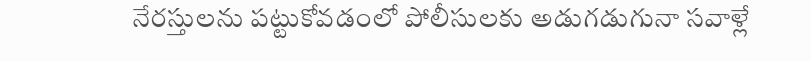నేరస్తులను పట్టుకోవడంలో పోలీసులకు అడుగడుగునా సవాళ్లే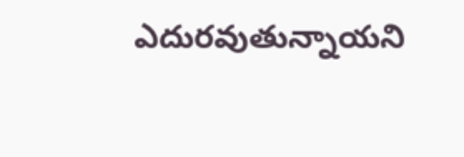ఎదురవుతున్నాయని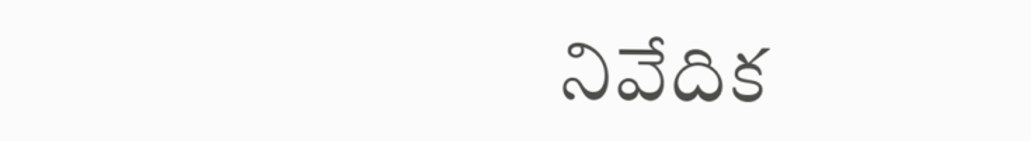నివేదిక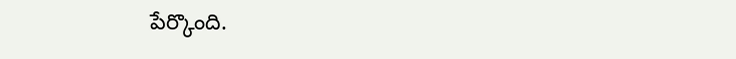పేర్కొంది.